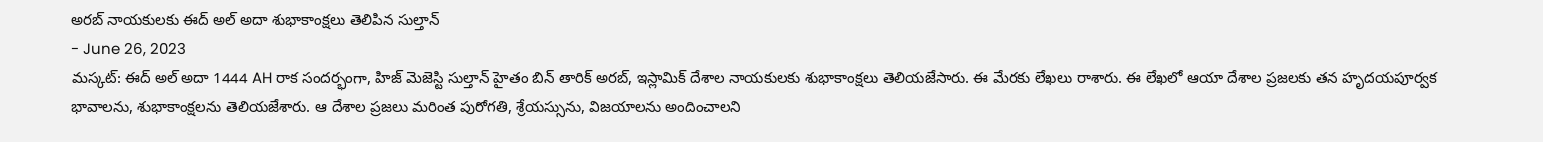అరబ్ నాయకులకు ఈద్ అల్ అదా శుభాకాంక్షలు తెలిపిన సుల్తాన్
- June 26, 2023
మస్కట్: ఈద్ అల్ అదా 1444 AH రాక సందర్భంగా, హిజ్ మెజెస్టి సుల్తాన్ హైతం బిన్ తారిక్ అరబ్, ఇస్లామిక్ దేశాల నాయకులకు శుభాకాంక్షలు తెలియజేసారు. ఈ మేరకు లేఖలు రాశారు. ఈ లేఖలో ఆయా దేశాల ప్రజలకు తన హృదయపూర్వక భావాలను, శుభాకాంక్షలను తెలియజేశారు. ఆ దేశాల ప్రజలు మరింత పురోగతి, శ్రేయస్సును, విజయాలను అందించాలని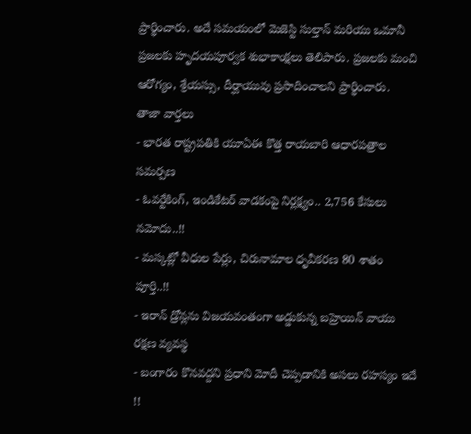ప్రార్థించారు. అదే సమయంలో మెజెస్టి సుల్తాన్ మరియు ఒమానీ ప్రజలకు హృదయపూర్వక శుభాకాంక్షలు తెలిపారు. ప్రజలకు మంచి ఆరోగ్యం, శ్రేయస్సు, దీర్ఘాయువు ప్రసాదించాలని ప్రార్థించారు.
తాజా వార్తలు
- భారత రాష్ట్రపతికి యూఏఈ కొత్త రాయబారి ఆధారపత్రాల సమర్పణ
- ఓవర్టేకింగ్, ఇండికేటర్ వాడకంపై నిర్లక్ష్యం.. 2,756 కేసులు నమోదు..!!
- మస్కట్లో వీధుల పేర్లు, చిరునామాల ధృవీకరణ 80 శాతం పూర్తి..!!
- ఇరాన్ డ్రోన్లను విజయవంతంగా అడ్డుకున్న బహ్రెయిన్ వాయు రక్షణ వ్యవస్థ
- బంగారం కొనవద్దని ప్రధాని మోదీ చెప్పడానికి అసలు రహస్యం ఇదే !!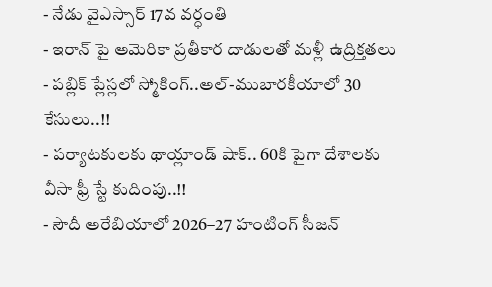- నేడు వైఎస్సార్ 17వ వర్ధంతి
- ఇరాన్ పై అమెరికా ప్రతీకార దాడులతో మళ్లీ ఉద్రిక్తతలు
- పబ్లిక్ ప్లేస్లలో స్మోకింగ్..అల్-ముబారకీయాలో 30 కేసులు..!!
- పర్యాటకులకు థాయ్లాండ్ షాక్.. 60కి పైగా దేశాలకు వీసా ఫ్రీ స్టే కుదింపు..!!
- సౌదీ అరేబియాలో 2026–27 హంటింగ్ సీజన్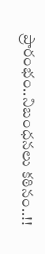ప్రారంభం..నిబంధనలు కఠినం..!!